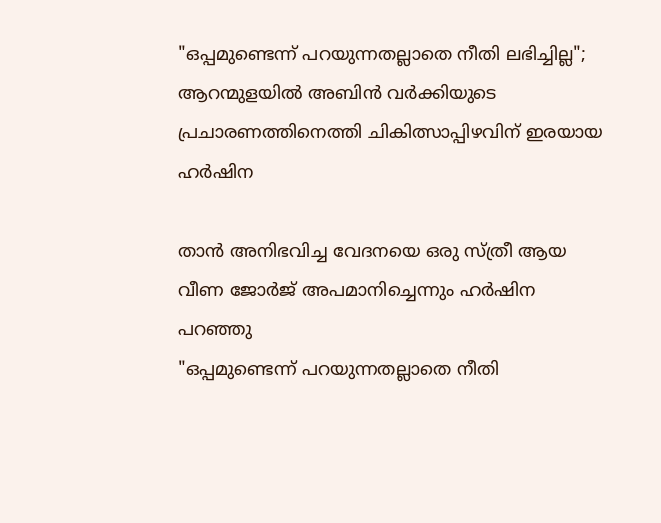"ഒപ്പമുണ്ടെന്ന് പറയുന്നതല്ലാതെ നീതി ലഭിച്ചില്ല"; ആറന്മുളയിൽ അബിന്‍ വര്‍ക്കിയുടെ പ്രചാരണത്തിനെത്തി ചികിത്സാപ്പിഴവിന് ഇരയായ ഹർഷിന

താന്‍ അനിഭവിച്ച വേദനയെ ഒരു സ്ത്രീ ആയ വീണ ജോര്‍ജ് അപമാനിച്ചെന്നും ഹർഷിന പറ‍ഞ്ഞു
"ഒപ്പമുണ്ടെന്ന് പറയുന്നതല്ലാതെ നീതി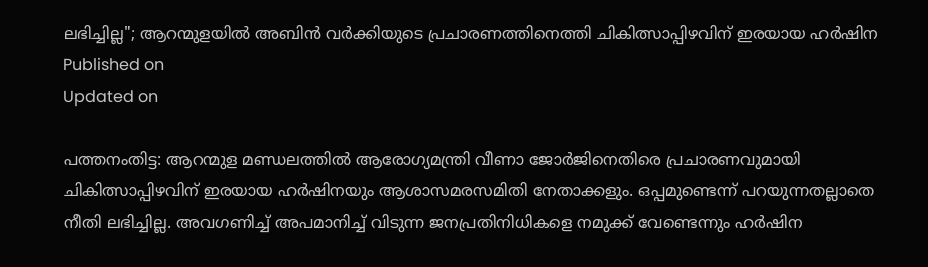ലഭിച്ചില്ല"; ആറന്മുളയിൽ അബിന്‍ വര്‍ക്കിയുടെ പ്രചാരണത്തിനെത്തി ചികിത്സാപ്പിഴവിന് ഇരയായ ഹർഷിന
Published on
Updated on

പത്തനംതിട്ട: ആറന്മുള മണ്ഡലത്തിൽ ആരോഗ്യമന്ത്രി വീണാ ജോർജിനെതിരെ പ്രചാരണവുമായി ചികിത്സാപ്പിഴവിന് ഇരയായ ഹർഷിനയും ആശാസമരസമിതി നേതാക്കളും. ഒപ്പമുണ്ടെന്ന് പറയുന്നതല്ലാതെ നീതി ലഭിച്ചില്ല. അവഗണിച്ച് അപമാനിച്ച് വിടുന്ന ജനപ്രതിനിധികളെ നമുക്ക് വേണ്ടെന്നും ഹർഷിന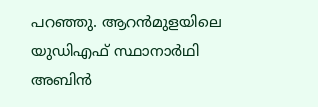പറഞ്ഞു. ആറന്‍മുളയിലെ യുഡിഎഫ് സ്ഥാനാര്‍ഥി അബിന്‍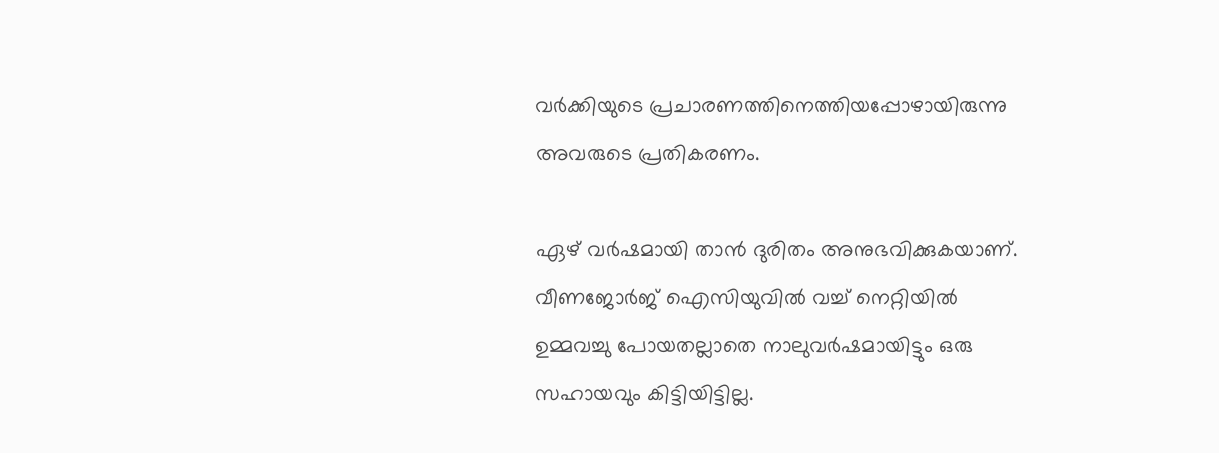വര്‍ക്കിയുടെ പ്രചാരണത്തിനെത്തിയപ്പോഴായിരുന്നു അവരുടെ പ്രതികരണം.

ഏഴ് വര്‍ഷമായി താന്‍ ദുരിതം അനുഭവിക്കുകയാണ്. വീണജോര്‍ജ് ഐസിയുവില്‍ വച്ച് നെറ്റിയില്‍ ഉമ്മവച്ചു പോയതല്ലാതെ നാലുവര്‍ഷമായിട്ടും ഒരു സഹായവും കിട്ടിയിട്ടില്ല.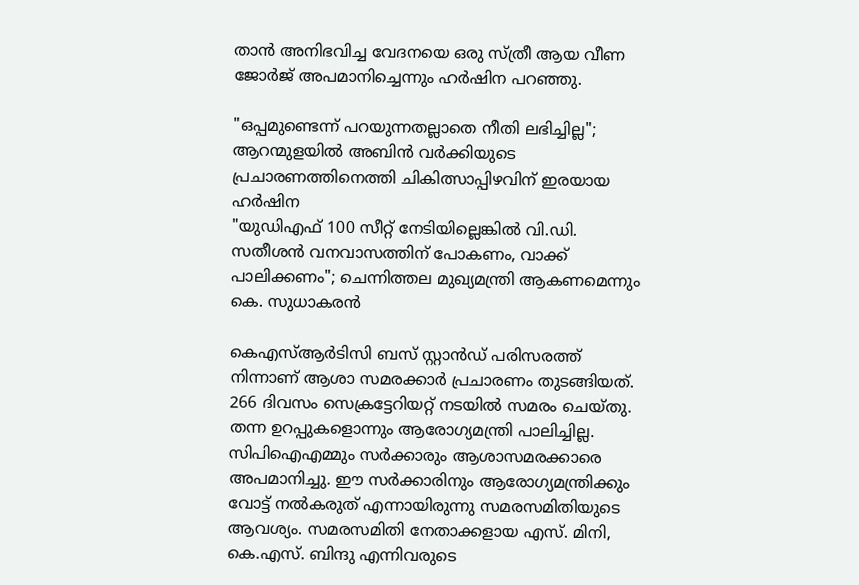താന്‍ അനിഭവിച്ച വേദനയെ ഒരു സ്ത്രീ ആയ വീണ ജോര്‍ജ് അപമാനിച്ചെന്നും ഹർഷിന പറ‍ഞ്ഞു.

"ഒപ്പമുണ്ടെന്ന് പറയുന്നതല്ലാതെ നീതി ലഭിച്ചില്ല"; ആറന്മുളയിൽ അബിന്‍ വര്‍ക്കിയുടെ പ്രചാരണത്തിനെത്തി ചികിത്സാപ്പിഴവിന് ഇരയായ ഹർഷിന
"യുഡിഎഫ് 100 സീറ്റ് നേടിയില്ലെങ്കിൽ വി.ഡി. സതീശൻ വനവാസത്തിന് പോകണം, വാക്ക് പാലിക്കണം"; ചെന്നിത്തല മുഖ്യമന്ത്രി ആകണമെന്നും കെ. സുധാകരൻ

കെഎസ്ആര്‍ടിസി ബസ് സ്റ്റാന്‍ഡ് പരിസരത്ത് നിന്നാണ് ആശാ സമരക്കാര്‍ പ്രചാരണം തുടങ്ങിയത്. 266 ദിവസം സെക്രട്ടേറിയറ്റ് നടയില്‍ സമരം ചെയ്തു. തന്ന ഉറപ്പുകളൊന്നും ആരോഗ്യമന്ത്രി പാലിച്ചില്ല. സിപിഐഎമ്മും സര്‍ക്കാരും ആശാസമരക്കാരെ അപമാനിച്ചു. ഈ സര്‍ക്കാരിനും ആരോഗ്യമന്ത്രിക്കും വോട്ട് നല്‍കരുത് എന്നായിരുന്നു സമരസമിതിയുടെ ആവശ്യം. സമരസമിതി നേതാക്കളായ എസ്. മിനി, കെ.എസ്. ബിന്ദു എന്നിവരുടെ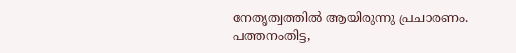നേതൃത്വത്തില്‍ ആയിരുന്നു പ്രചാരണം. പത്തനംതിട്ട,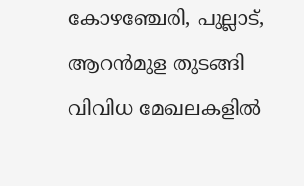കോഴഞ്ചേരി, പുല്ലാട്, ആറന്‍മുള തുടങ്ങി വിവിധ മേഖലകളില്‍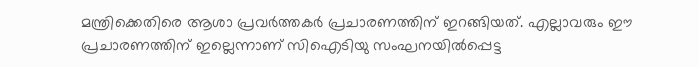മന്ത്രിക്കെതിരെ ആശാ പ്രവര്‍ത്തകര്‍ പ്രചാരണത്തിന് ഇറങ്ങിയത്. എല്ലാവരും ഈ പ്രചാരണത്തിന് ഇല്ലെന്നാണ് സിഐടിയു സംഘനയില്‍പ്പെട്ട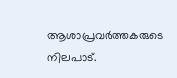ആശാപ്രവര്‍ത്തകരുടെ നിലപാട്.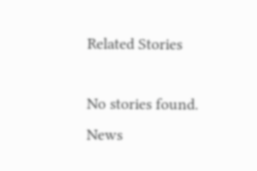Related Stories

No stories found.
News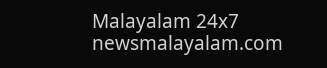Malayalam 24x7
newsmalayalam.com